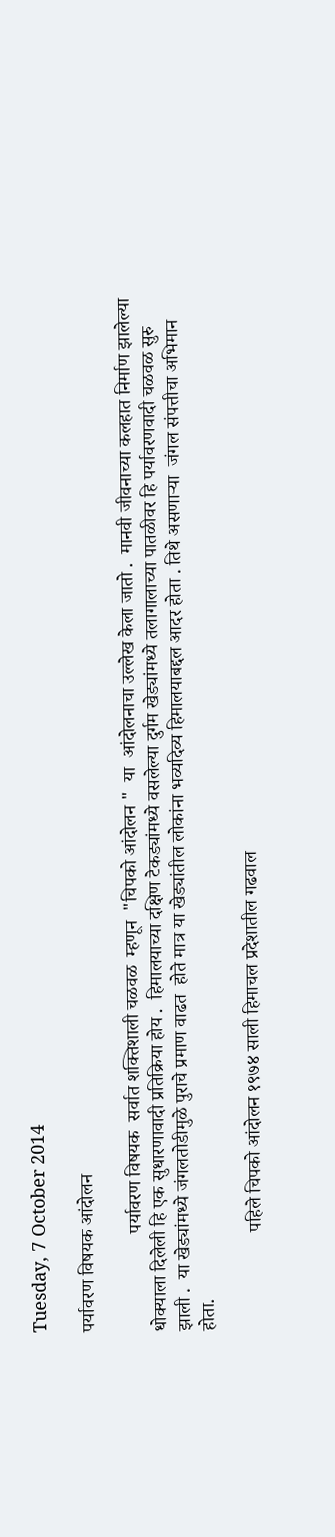Tuesday, 7 October 2014

पर्यावरण विषयक आंदोलन

                     पर्यावरण विषयक  सर्वात शक्तिशाली चळवळ  म्हणून  "चिपको आंदोलन "  या  आंदोलनाचा उल्लेख केला जातो .  मानवी जीवनाच्या कलहात निर्माण झालेल्या धोक्याला दिलेली हि एक सुधारणावादी प्रतिक्रिया होय .  हिमालयाच्या दक्षिण टेकड्यांमध्ये वसलेल्या दुर्गम खेड्यांमध्ये तलागालाच्या पातळीवर हि पर्यावरणवादी चळवळ सुरु  झाली .  या खेड्यांमध्ये जंगलतोडीमुळे पुराचे प्रमाण वाढत  होते मात्र या खेड्यांतील लोकांना भव्यदिव्य हिमालयाबद्दल आदर होता . तिथे असणाऱ्या  जंगल संपत्तीचा अभिमान होता.

                     पहिले चिपको आंदोलन १९७४ साली हिमाचल प्रदेशातील गढवाल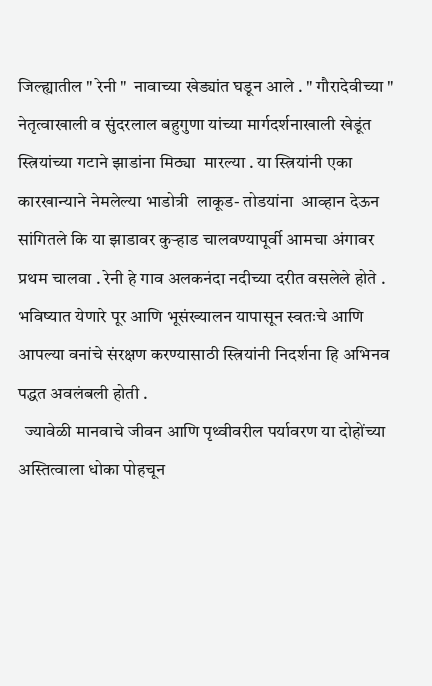जिल्ह्यातील " रेनी "  नावाच्या खेड्यांत घडून आले . " गौरादेवीच्या " नेतृत्वाखाली व सुंदरलाल बहुगुणा यांच्या मार्गदर्शनाखाली खेडूंत  स्त्रियांच्या गटाने झाडांना मिठ्या  मारल्या . या स्त्रियांनी एका कारखान्याने नेमलेल्या भाडोत्री  लाकूड- तोडयांना  आव्हान देऊन सांगितले कि या झाडावर कुऱ्हाड चालवण्यापूर्वी आमचा अंगावर प्रथम चालवा . रेनी हे गाव अलकनंदा नदीच्या दरीत वसलेले होते . भविष्यात येणारे पूर आणि भूसंख्यालन यापासून स्वतःचे आणि आपल्या वनांचे संरक्षण करण्यासाठी स्त्रियांनी निदर्शना हि अभिनव पद्धत अवलंबली होती .
  ज्यावेळी मानवाचे जीवन आणि पृथ्वीवरील पर्यावरण या दोहोंच्या अस्तित्वाला धोका पोहचून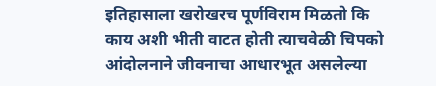इतिहासाला खरोखरच पूर्णविराम मिळतो कि काय अशी भीती वाटत होती त्याचवेळी चिपको आंदोलनाने जीवनाचा आधारभूत असलेल्या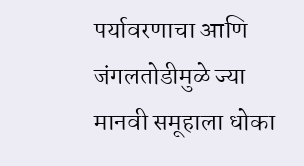पर्यावरणाचा आणि जंगलतोडीमुळे ज्या मानवी समूहाला धोका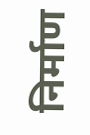निर्माण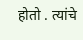होतो . त्यांचे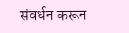संवर्धन करून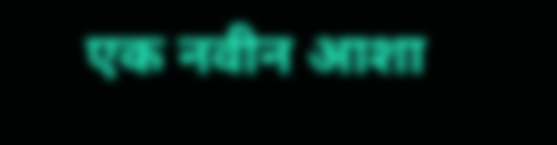एक नवीन आशा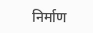निर्माण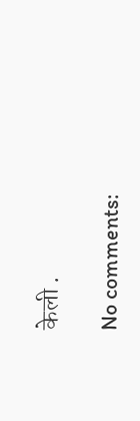केली .

No comments: